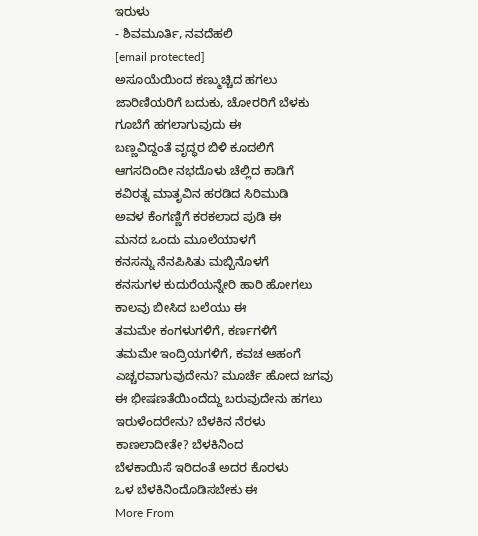ಇರುಳು
- ಶಿವಮೂರ್ತಿ, ನವದೆಹಲಿ
[email protected]
ಅಸೂಯೆಯಿಂದ ಕಣ್ಮುಚ್ಚಿದ ಹಗಲು
ಜಾರಿಣಿಯರಿಗೆ ಬದುಕು, ಚೋರರಿಗೆ ಬೆಳಕು
ಗೂಬೆಗೆ ಹಗಲಾಗುವುದು ಈ
ಬಣ್ಣವಿದ್ದಂತೆ ವೃದ್ಧರ ಬಿಳಿ ಕೂದಲಿಗೆ
ಆಗಸದಿಂದೀ ನಭದೊಳು ಚೆಲ್ಲಿದ ಕಾಡಿಗೆ
ಕವಿರತ್ನ ಮಾತೃವಿನ ಹರಡಿದ ಸಿರಿಮುಡಿ
ಅವಳ ಕೆಂಗಣ್ಣಿಗೆ ಕರಕಲಾದ ಪುಡಿ ಈ
ಮನದ ಒಂದು ಮೂಲೆಯಾಳಗೆ
ಕನಸನ್ನು ನೆನಪಿಸಿತು ಮಬ್ಬಿನೊಳಗೆ
ಕನಸುಗಳ ಕುದುರೆಯನ್ನೇರಿ ಹಾರಿ ಹೋಗಲು
ಕಾಲವು ಬೀಸಿದ ಬಲೆಯು ಈ
ತಮಮೇ ಕಂಗಳುಗಳಿಗೆ, ಕರ್ಣಗಳಿಗೆ
ತಮಮೇ ಇಂದ್ರಿಯಗಳಿಗೆ, ಕವಚ ಆಹಂಗೆ
ಎಚ್ಚರವಾಗುವುದೇನು? ಮೂರ್ಚೆ ಹೋದ ಜಗವು
ಈ ಭೀಷಣತೆಯಿಂದೆದ್ದು ಬರುವುದೇನು ಹಗಲು
ಇರುಳೆಂದರೇನು? ಬೆಳಕಿನ ನೆರಳು
ಕಾಣಲಾದೀತೇ? ಬೆಳಕಿನಿಂದ
ಬೆಳಕಾಯಿಸೆ ಇರಿದಂತೆ ಅದರ ಕೊರಳು
ಒಳ ಬೆಳಕಿನಿಂದೊಡಿಸಬೇಕು ಈ
More From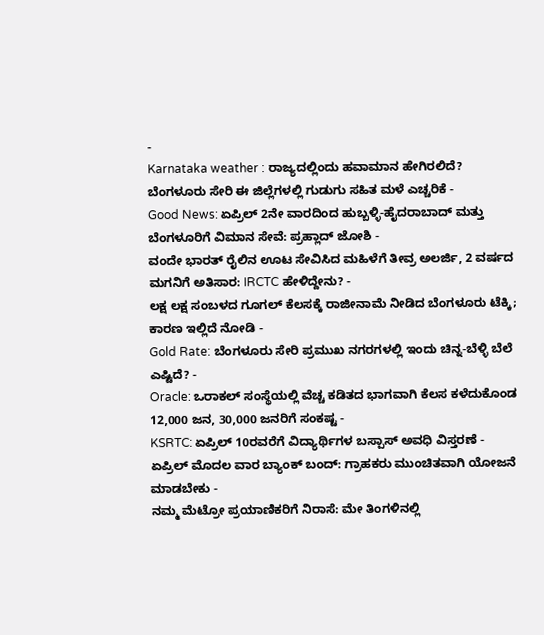-
Karnataka weather : ರಾಜ್ಯದಲ್ಲಿಂದು ಹವಾಮಾನ ಹೇಗಿರಲಿದೆ? ಬೆಂಗಳೂರು ಸೇರಿ ಈ ಜಿಲ್ಲೆಗಳಲ್ಲಿ ಗುಡುಗು ಸಹಿತ ಮಳೆ ಎಚ್ಚರಿಕೆ -
Good News: ಏಪ್ರಿಲ್ 2ನೇ ವಾರದಿಂದ ಹುಬ್ಬಳ್ಳಿ-ಹೈದರಾಬಾದ್ ಮತ್ತು ಬೆಂಗಳೂರಿಗೆ ವಿಮಾನ ಸೇವೆ: ಪ್ರಹ್ಲಾದ್ ಜೋಶಿ -
ವಂದೇ ಭಾರತ್ ರೈಲಿನ ಊಟ ಸೇವಿಸಿದ ಮಹಿಳೆಗೆ ತೀವ್ರ ಅಲರ್ಜಿ, 2 ವರ್ಷದ ಮಗನಿಗೆ ಅತಿಸಾರ: IRCTC ಹೇಳಿದ್ದೇನು? -
ಲಕ್ಷ ಲಕ್ಷ ಸಂಬಳದ ಗೂಗಲ್ ಕೆಲಸಕ್ಕೆ ರಾಜೀನಾಮೆ ನೀಡಿದ ಬೆಂಗಳೂರು ಟೆಕ್ಕಿ; ಕಾರಣ ಇಲ್ಲಿದೆ ನೋಡಿ -
Gold Rate: ಬೆಂಗಳೂರು ಸೇರಿ ಪ್ರಮುಖ ನಗರಗಳಲ್ಲಿ ಇಂದು ಚಿನ್ನ-ಬೆಳ್ಳಿ ಬೆಲೆ ಎಷ್ಟಿದೆ? -
Oracle: ಒರಾಕಲ್ ಸಂಸ್ಥೆಯಲ್ಲಿ ವೆಚ್ಚ ಕಡಿತದ ಭಾಗವಾಗಿ ಕೆಲಸ ಕಳೆದುಕೊಂಡ 12,000 ಜನ, 30,000 ಜನರಿಗೆ ಸಂಕಷ್ಟ -
KSRTC: ಏಪ್ರಿಲ್ 10ರವರೆಗೆ ವಿದ್ಯಾರ್ಥಿಗಳ ಬಸ್ಪಾಸ್ ಅವಧಿ ವಿಸ್ತರಣೆ -
ಏಪ್ರಿಲ್ ಮೊದಲ ವಾರ ಬ್ಯಾಂಕ್ ಬಂದ್: ಗ್ರಾಹಕರು ಮುಂಚಿತವಾಗಿ ಯೋಜನೆ ಮಾಡಬೇಕು -
ನಮ್ಮ ಮೆಟ್ರೋ ಪ್ರಯಾಣಿಕರಿಗೆ ನಿರಾಸೆ: ಮೇ ತಿಂಗಳಿನಲ್ಲಿ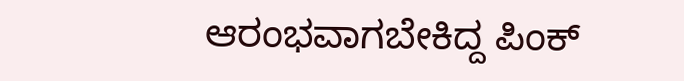ಆರಂಭವಾಗಬೇಕಿದ್ದ ಪಿಂಕ್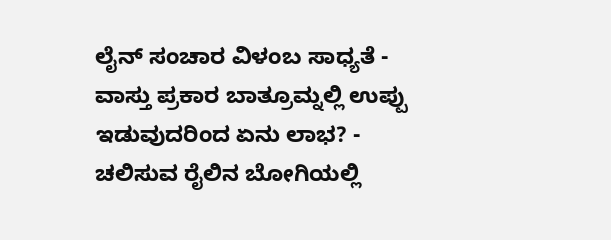ಲೈನ್ ಸಂಚಾರ ವಿಳಂಬ ಸಾಧ್ಯತೆ -
ವಾಸ್ತು ಪ್ರಕಾರ ಬಾತ್ರೂಮ್ನಲ್ಲಿ ಉಪ್ಪು ಇಡುವುದರಿಂದ ಏನು ಲಾಭ? -
ಚಲಿಸುವ ರೈಲಿನ ಬೋಗಿಯಲ್ಲಿ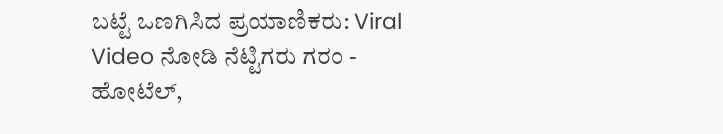ಬಟ್ಟೆ ಒಣಗಿಸಿದ ಪ್ರಯಾಣಿಕರು: Viral Video ನೋಡಿ ನೆಟ್ಟಿಗರು ಗರಂ -
ಹೋಟೆಲ್,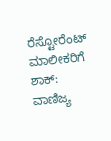ರೆಸ್ಟೋರೆಂಟ್ ಮಾಲೀಕರಿಗೆ ಶಾಕ್: ವಾಣಿಜ್ಯ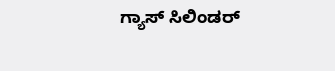ಗ್ಯಾಸ್ ಸಿಲಿಂಡರ್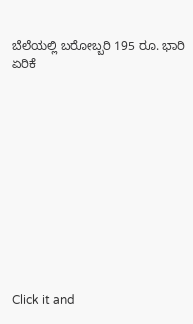ಬೆಲೆಯಲ್ಲಿ ಬರೋಬ್ಬರಿ 195 ರೂ. ಭಾರಿ ಏರಿಕೆ












Click it and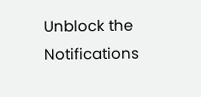Unblock the Notifications